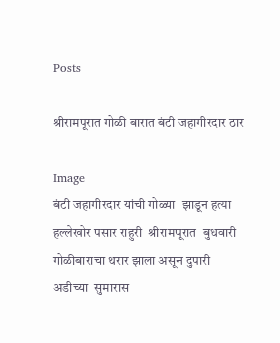Posts

श्रीरामपूरात गोळी बारात बंटी जहागीरदार ठार

Image
बंटी जहागीरदार यांची गोळ्या  झाडून हत्या हल्लेखोर पसार राहुरी  श्रीरामपूरात  बुधवारी  गोळीबाराचा थरार झाला असून दुपारी अडीच्या  सुमारास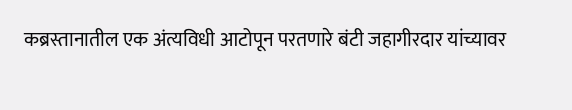कब्रस्तानातील एक अंत्यविधी आटोपून परतणारे बंटी जहागीरदार यांच्यावर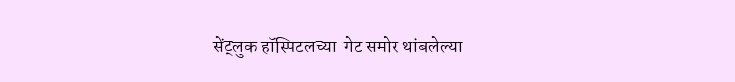सेंट्लुक हॉस्पिटलच्या  गेट समोर थांबलेल्या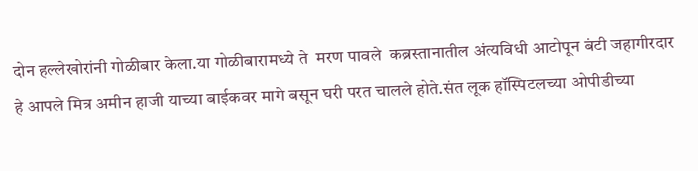दोन हल्लेखोरांनी गोळीबार केला.या गोळीबारामध्ये ते  मरण पावले  कब्रस्तानातील अंत्यविधी आटोपून बंटी जहागीरदार हे आपले मित्र अमीन हाजी याच्या बाईकवर मागे बसून घरी परत चालले होते.संत लूक हॉस्पिटलच्या ओपीडीच्या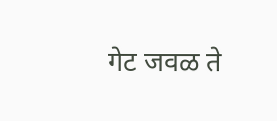गेट जवळ ते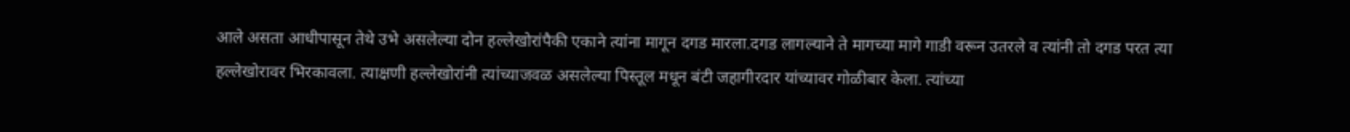आले असता आधीपासून तेथे उभे असलेल्या दोन हल्लेखोरांपैकी एकाने त्यांना मागून दगड मारला.दगड लागल्याने ते मागच्या मागे गाडी वरून उतरले व त्यांनी तो दगड परत त्या हल्लेखोरावर भिरकावला. त्याक्षणी हल्लेखोरांनी त्यांच्याजवळ असलेल्या पिस्तूल मधून बंटी जहागीरदार यांच्यावर गोळीबार केला. त्यांच्या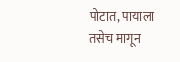पोटात, पायाला तसेच मागून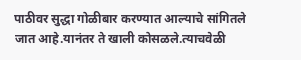पाठीवर सुद्धा गोळीबार करण्यात आल्याचे सांगितले जात आहे.यानंतर ते खाली कोसळले.त्याचवेळी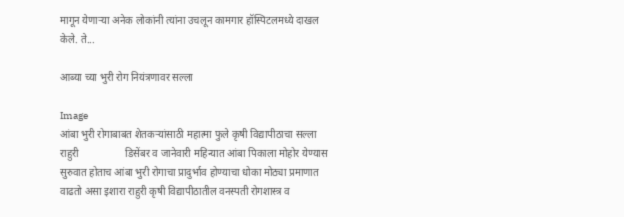मागून येणाऱ्या अनेक लोकांनी त्यांना उचलून कामगार हॉस्पिटलमध्ये दाखल केले. ते...

आब्या च्या भुरी रोग नियंत्रणावर सल्ला

Image
आंबा भुरी रोगाबाबत शेतकऱ्यांसाठी महात्मा फुले कृषी विद्यापीठाचा सल्ला राहुरी                  डिसेंबर व जानेवारी महिन्यात आंबा पिकाला मोहोर येण्यास सुरुवात होताच आंबा भुरी रोगाचा प्रादुर्भाव होण्याचा धोका मोठ्या प्रमाणात वाढतो असा इशारा राहुरी कृषी विद्यापीठातील वनस्पती रोगशास्त्र व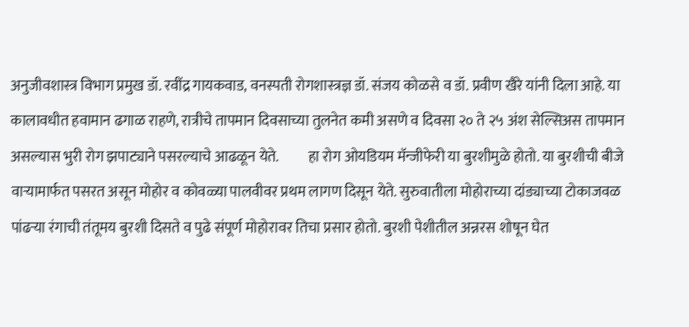अनुजीवशास्त्र विभाग प्रमुख डॉ. रवींद्र गायकवाड, वनस्पती रोगशास्त्रज्ञ डॉ. संजय कोळसे व डॉ. प्रवीण खैरे यांनी दिला आहे. या कालावधीत हवामान ढगाळ राहणे, रात्रीचे तापमान दिवसाच्या तुलनेत कमी असणे व दिवसा २० ते २५ अंश सेल्सिअस तापमान असल्यास भुरी रोग झपाट्याने पसरल्याचे आढळून येते.          हा रोग ओयडियम मॅन्जीफेरी या बुरशीमुळे होतो. या बुरशीची बीजे वाऱ्यामार्फत पसरत असून मोहोर व कोवळ्या पालवीवर प्रथम लागण दिसून येते. सुरुवातीला मोहोराच्या दांड्याच्या टोकाजवळ पांढऱ्या रंगाची तंतूमय बुरशी दिसते व पुढे संपूर्ण मोहोरावर तिचा प्रसार होतो. बुरशी पेशीतील अन्नरस शोषून घेत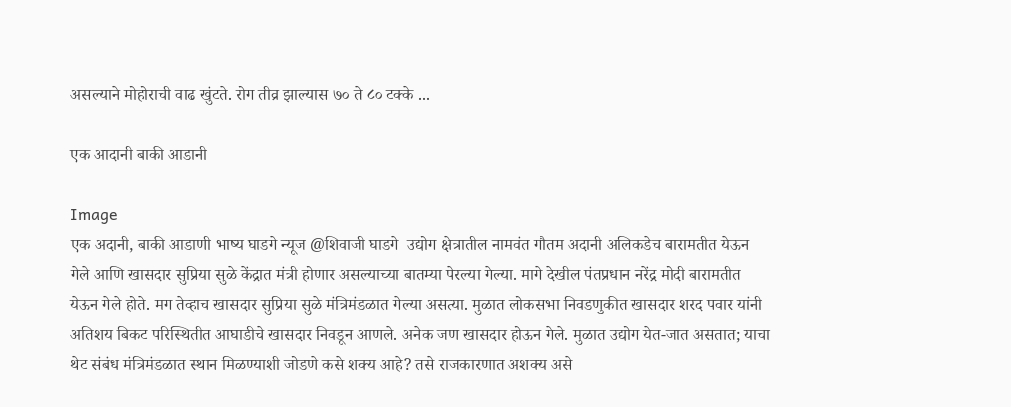असल्याने मोहोराची वाढ खुंटते. रोग तीव्र झाल्यास ७० ते ८० टक्के ...

एक आदानी बाकी आडानी

Image
एक अदानी, बाकी आडाणी भाष्य घाडगे न्यूज @शिवाजी घाडगे  उद्योग क्षेत्रातील नामवंत गौतम अदानी अलिकडेच बारामतीत येऊन गेले आणि खासदार सुप्रिया सुळे केंद्रात मंत्री होणार असल्याच्या बातम्या पेरल्या गेल्या. मागे देखील पंतप्रधान नरेंद्र मोदी बारामतीत येऊन गेले होते. मग तेव्हाच खासदार सुप्रिया सुळे मंत्रिमंडळात गेल्या असत्या. मुळात लोकसभा निवडणुकीत खासदार शरद पवार यांनी अतिशय बिकट परिस्थितीत आघाडीचे खासदार निवडून आणले. अनेक जण खासदार होऊन गेले. मुळात उद्योग येत-जात असतात; याचा थेट संबंध मंत्रिमंडळात स्थान मिळण्याशी जोडणे कसे शक्य आहे? तसे राजकारणात अशक्य असे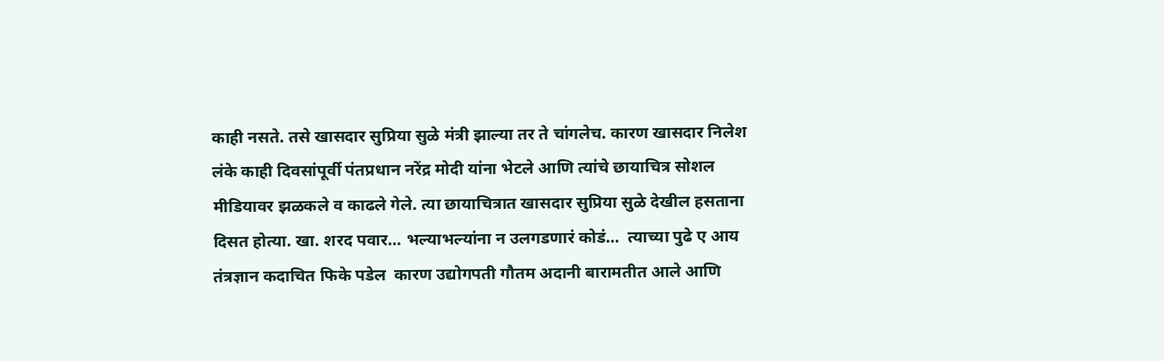काही नसते. तसे खासदार सुप्रिया सुळे मंत्री झाल्या तर ते चांगलेच. कारण खासदार निलेश लंके काही दिवसांपूर्वी पंतप्रधान नरेंद्र मोदी यांना भेटले आणि त्यांचे छायाचित्र सोशल मीडियावर झळकले व काढले गेले. त्या छायाचित्रात खासदार सुप्रिया सुळे देखील हसताना दिसत होत्या. खा. शरद पवार… भल्याभल्यांना न उलगडणारं कोडं…  त्याच्या पुढे ए आय तंत्रज्ञान कदाचित फिके पडेल  कारण उद्योगपती गौतम अदानी बारामतीत आले आणि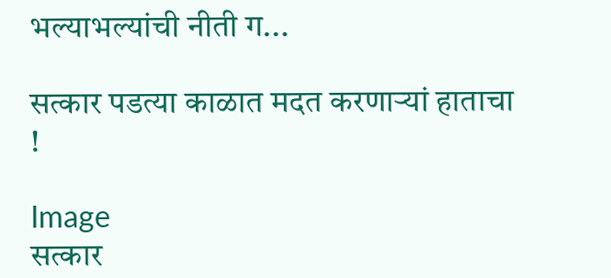भल्याभल्यांची नीती ग...

सत्कार पडत्या काळात मदत करणाऱ्यां हाताचा !

Image
सत्कार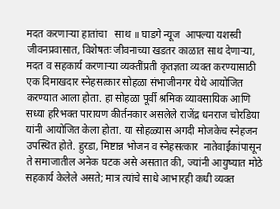मदत करणाऱ्या हातांचा   साथ ॥ घाडगे न्यूज  आपल्या यशस्वी जीवनप्रवासात, विशेषतः जीवनाच्या खडतर काळात साथ देणाऱ्या, मदत व सहकार्य करणाऱ्या व्यक्तींप्रती कृतज्ञता व्यक्त करण्यासाठी एक दिमाखदार स्नेहसत्कार सोहळा संभाजीनगर येथे आयोजित करण्यात आला होता. हा सोहळा पूर्वी श्रमिक व्यावसायिक आणि सध्या हरिभक्त पारायण कीर्तनकार असलेले राजेंद्र धनराज चोरडिया यांनी आयोजित केला होता. या सोहळ्यास अगदी मोजकेच स्नेहजन उपस्थित होते. हुरडा, मिष्टान्न भोजन व स्नेहसत्कार  नातेवाईकांपासून ते समाजातील अनेक घटक असे असतात की, ज्यांनी आयुष्यात मोठे सहकार्य केलेले असते; मात्र त्यांचे साधे आभारही कधी व्यक्त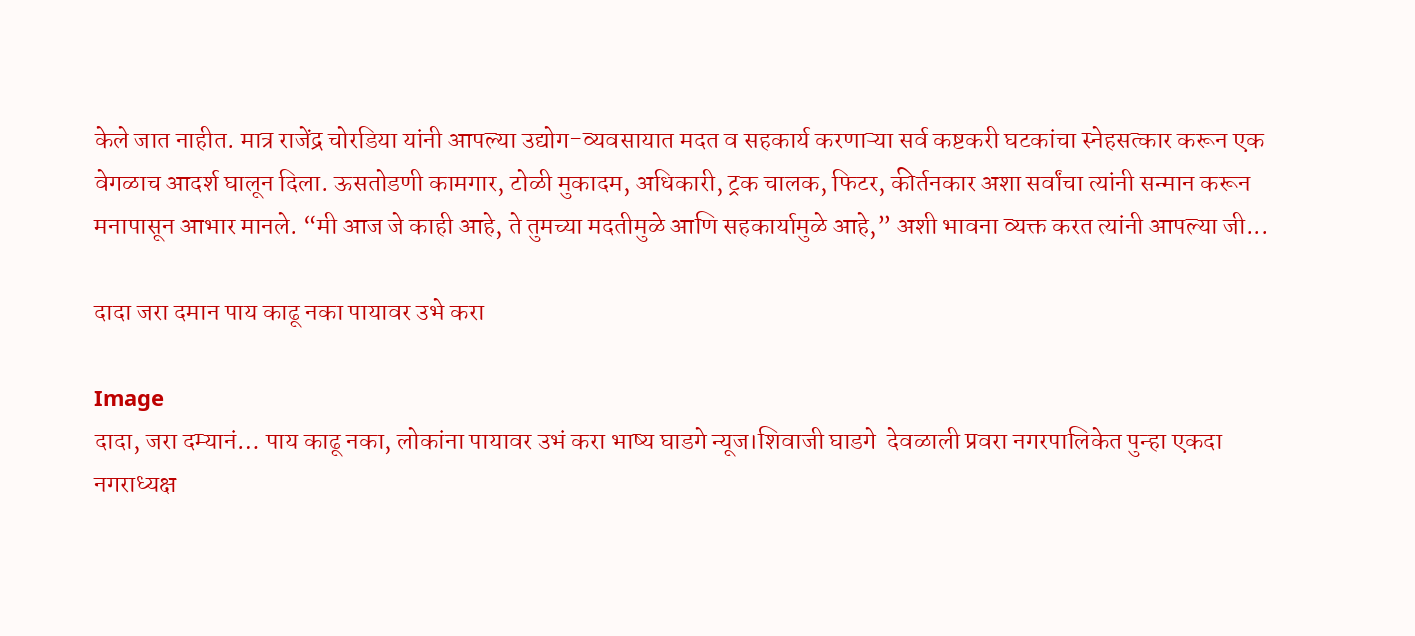केले जात नाहीत. मात्र राजेंद्र चोरडिया यांनी आपल्या उद्योग-व्यवसायात मदत व सहकार्य करणाऱ्या सर्व कष्टकरी घटकांचा स्नेहसत्कार करून एक वेगळाच आदर्श घालून दिला. ऊसतोडणी कामगार, टोळी मुकादम, अधिकारी, ट्रक चालक, फिटर, कीर्तनकार अशा सर्वांचा त्यांनी सन्मान करून मनापासून आभार मानले. “मी आज जे काही आहे, ते तुमच्या मदतीमुळे आणि सहकार्यामुळे आहे,” अशी भावना व्यक्त करत त्यांनी आपल्या जी...

दादा जरा दमान पाय काढू नका पायावर उभे करा

Image
दादा, जरा दम्यानं… पाय काढू नका, लोकांना पायावर उभं करा भाष्य घाडगे न्यूज।शिवाजी घाडगे  देवळाली प्रवरा नगरपालिकेत पुन्हा एकदा नगराध्यक्ष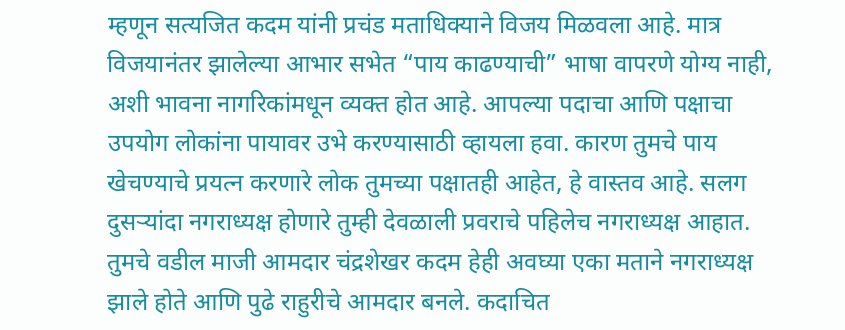म्हणून सत्यजित कदम यांनी प्रचंड मताधिक्याने विजय मिळवला आहे. मात्र विजयानंतर झालेल्या आभार सभेत “पाय काढण्याची” भाषा वापरणे योग्य नाही, अशी भावना नागरिकांमधून व्यक्त होत आहे. आपल्या पदाचा आणि पक्षाचा उपयोग लोकांना पायावर उभे करण्यासाठी व्हायला हवा. कारण तुमचे पाय खेचण्याचे प्रयत्न करणारे लोक तुमच्या पक्षातही आहेत, हे वास्तव आहे. सलग दुसऱ्यांदा नगराध्यक्ष होणारे तुम्ही देवळाली प्रवराचे पहिलेच नगराध्यक्ष आहात. तुमचे वडील माजी आमदार चंद्रशेखर कदम हेही अवघ्या एका मताने नगराध्यक्ष झाले होते आणि पुढे राहुरीचे आमदार बनले. कदाचित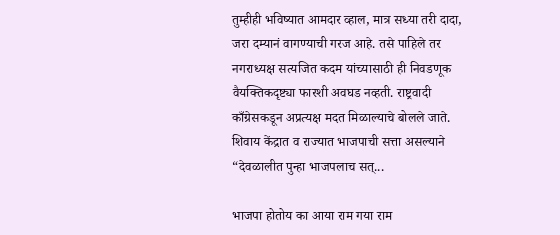तुम्हीही भविष्यात आमदार व्हाल, मात्र सध्या तरी दादा, जरा दम्यानं वागण्याची गरज आहे. तसे पाहिले तर नगराध्यक्ष सत्यजित कदम यांच्यासाठी ही निवडणूक वैयक्तिकदृष्ट्या फारशी अवघड नव्हती. राष्ट्रवादी काँग्रेसकडून अप्रत्यक्ष मदत मिळाल्याचे बोलले जाते. शिवाय केंद्रात व राज्यात भाजपाची सत्ता असल्याने “देवळालीत पुन्हा भाजपलाच सत्...

भाजपा होतोय का आया राम गया राम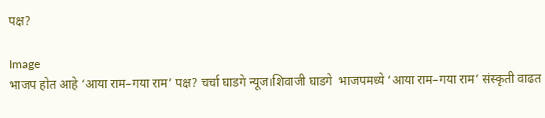पक्ष?

Image
भाजप होत आहे ‘आया राम–गया राम’ पक्ष? चर्चा घाडगे न्यूज।शिवाजी घाडगे  भाजपमध्ये ‘आया राम–गया राम’ संस्कृती वाढत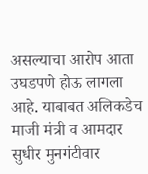असल्याचा आरोप आता उघडपणे होऊ लागला आहे. याबाबत अलिकडेच माजी मंत्री व आमदार सुधीर मुनगंटीवार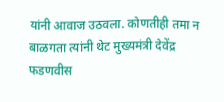यांनी आवाज उठवला. कोणतीही तमा न बाळगता त्यांनी थेट मुख्यमंत्री देवेंद्र फडणवीस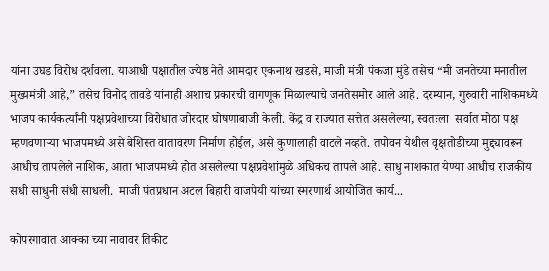यांना उघड विरोध दर्शवला. याआधी पक्षातील ज्येष्ठ नेते आमदार एकनाथ खडसे, माजी मंत्री पंकजा मुंडे तसेच “मी जनतेच्या मनातील मुख्यमंत्री आहे,” तसेच विनोद तावडे यांनाही अशाच प्रकारची वागणूक मिळाल्याचे जनतेसमोर आले आहे. दरम्यान, गुरुवारी नाशिकमध्ये भाजप कार्यकर्त्यांनी पक्षप्रवेशाच्या विरोधात जोरदार घोषणाबाजी केली. केंद्र व राज्यात सत्तेत असलेल्या, स्वतःला  सर्वात मोठा पक्ष म्हणवणाऱ्या भाजपमध्ये असे बेशिस्त वातावरण निर्माण होईल, असे कुणालाही वाटले नव्हते. तपोवन येथील वृक्षतोडीच्या मुद्द्यावरून आधीच तापलेले नाशिक, आता भाजपमध्ये होत असलेल्या पक्षप्रवेशांमुळे अधिकच तापले आहे. साधु नाशकात येण्या आधीच राजकीय सधी साधुनी संधी साधली.  माजी पंतप्रधान अटल बिहारी वाजपेयी यांच्या स्मरणार्थ आयोजित कार्य...

कोपरगावात आक्का च्या नावावर तिकीट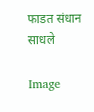फाडत संधान साधले

Image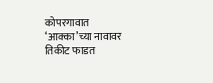कोपरगावात ‘आक्का’च्या नावावर तिकीट फाडत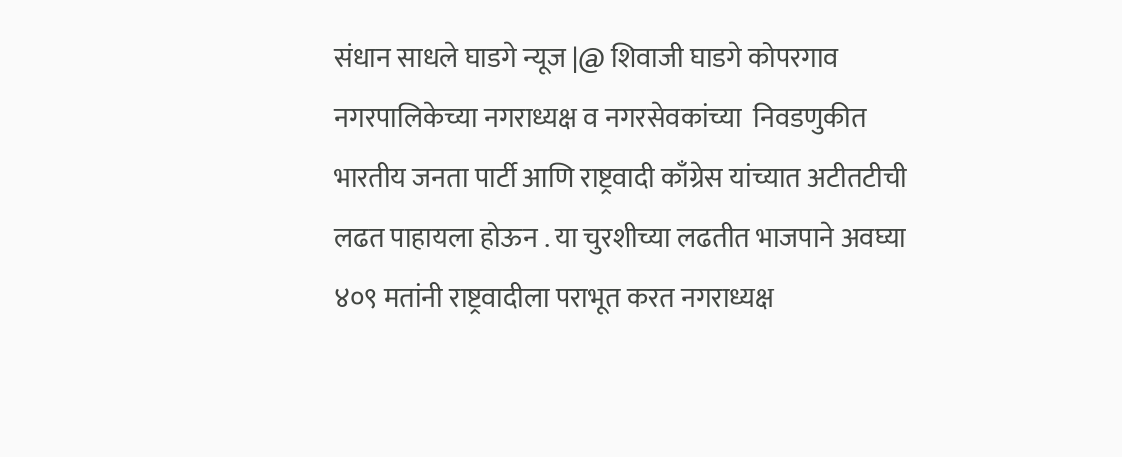संधान साधले घाडगे न्यूज |@ शिवाजी घाडगे कोपरगाव नगरपालिकेच्या नगराध्यक्ष व नगरसेवकांच्या  निवडणुकीत भारतीय जनता पार्टी आणि राष्ट्रवादी काँग्रेस यांच्यात अटीतटीची लढत पाहायला होऊन . या चुरशीच्या लढतीत भाजपाने अवघ्या ४०९ मतांनी राष्ट्रवादीला पराभूत करत नगराध्यक्ष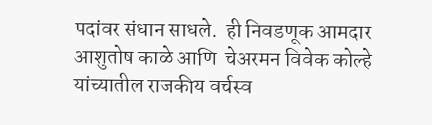पदांवर संधान साधले.  ही निवडणूक आमदार आशुतोष काळे आणि  चेअरमन विवेक कोल्हे यांच्यातील राजकीय वर्चस्व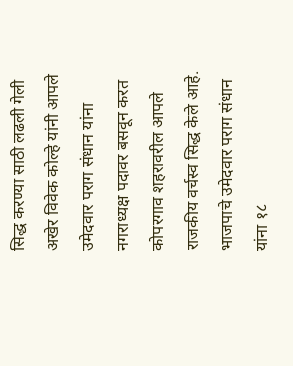सिद्ध करण्या साठी लढली गेली अखेर विवेक कोल्हे यांनी आपले उमेदवार पराग संधान यांना नगराध्यक्ष पदावर बसवून करत कोपरगाव शहरावरील आपले राजकीय वर्चस्व सिद्ध केले आहे.  भाजपाचे उमेदवार पराग संधान यांना १८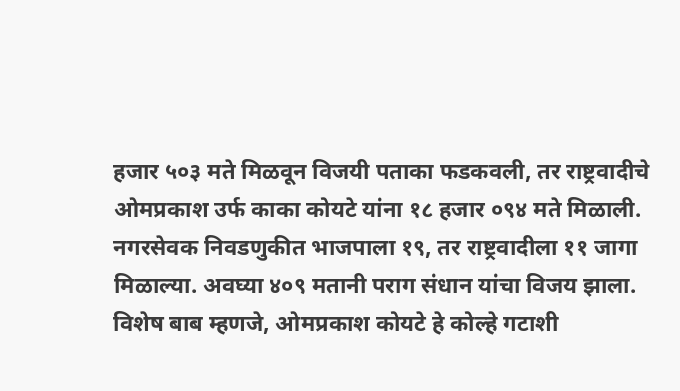हजार ५०३ मते मिळवून विजयी पताका फडकवली, तर राष्ट्रवादीचे ओमप्रकाश उर्फ काका कोयटे यांना १८ हजार ०९४ मते मिळाली. नगरसेवक निवडणुकीत भाजपाला १९, तर राष्ट्रवादीला ११ जागा मिळाल्या. अवघ्या ४०९ मतानी पराग संधान यांचा विजय झाला.  विशेष बाब म्हणजे, ओमप्रकाश कोयटे हे कोल्हे गटाशी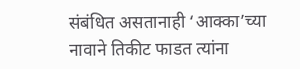संबंधित असतानाही ‘आक्का’च्या नावाने तिकीट फाडत त्यांना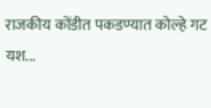राजकीय कोंडीत पकडण्यात कोल्हे गट यश...